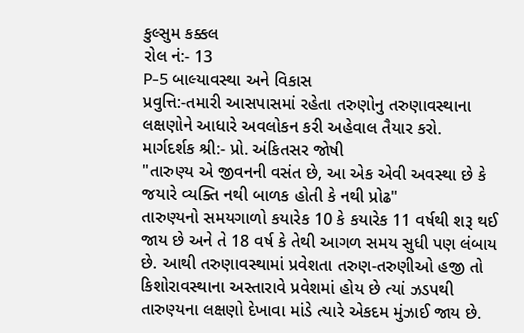કુલ્સુમ કક્કલ
રોલ નં:- 13
P-5 બાલ્યાવસ્થા અને વિકાસ
પ્રવુત્તિ:-તમારી આસપાસમાં રહેતા તરુણોનુ તરુણાવસ્થાના લક્ષણોને આધારે અવલોકન કરી અહેવાલ તૈયાર કરો.
માર્ગદર્શક શ્રી:- પ્રો. અંકિતસર જોષી
"તારુણ્ય એ જીવનની વસંત છે, આ એક એવી અવસ્થા છે કે જયારે વ્યક્તિ નથી બાળક હોતી કે નથી પ્રોઢ"
તારુણ્યનો સમયગાળો કયારેક 10 કે કયારેક 11 વર્ષથી શરૂ થઈ જાય છે અને તે 18 વર્ષ કે તેથી આગળ સમય સુધી પણ લંબાય છે. આથી તરુણાવસ્થામાં પ્રવેશતા તરુણ-તરુણીઓ હજી તો કિશોરાવસ્થાના અસ્તારાવે પ્રવેશમાં હોય છે ત્યાં ઝડપથી તારુણ્યના લક્ષણો દેખાવા માંડે ત્યારે એકદમ મુંઝાઈ જાય છે.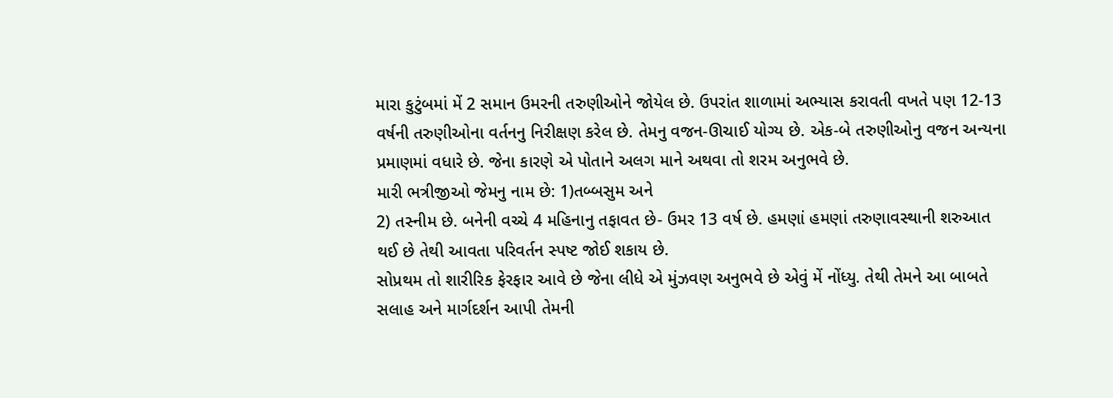મારા કુટુંબમાં મેં 2 સમાન ઉમરની તરુણીઓને જોયેલ છે. ઉપરાંત શાળામાં અભ્યાસ કરાવતી વખતે પણ 12-13 વર્ષની તરુણીઓના વર્તનનુ નિરીક્ષણ કરેલ છે. તેમનુ વજન-ઊચાઈ યોગ્ય છે. એક-બે તરુણીઓનુ વજન અન્યના પ્રમાણમાં વધારે છે. જેના કારણે એ પોતાને અલગ માને અથવા તો શરમ અનુભવે છે.
મારી ભત્રીજીઓ જેમનુ નામ છે: 1)તબ્બસુમ અને
2) તસ્નીમ છે. બનેની વચ્ચે 4 મહિનાનુ તફાવત છે- ઉમર 13 વર્ષ છે. હમણાં હમણાં તરુણાવસ્થાની શરુઆત થઈ છે તેથી આવતા પરિવર્તન સ્પષ્ટ જોઈ શકાય છે.
સોપ્રથમ તો શારીરિક ફેરફાર આવે છે જેના લીધે એ મુંઝવણ અનુભવે છે એવું મેં નોંધ્યુ. તેથી તેમને આ બાબતે સલાહ અને માર્ગદર્શન આપી તેમની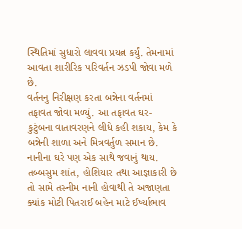સ્થિતિમાં સુધારો લાવવા પ્રયત્ન કર્યું. તેમનામાં આવતા શારીરિક પરિવર્તન ઝડપી જોવા મળે છે.
વર્તનનુ નિરીક્ષણ કરતા બન્નેના વર્તનમાં તફાવત જોવા મળ્યું. આ તફાવત ઘર-કુટુંબના વાતાવરણને લીધે કહી શકાય, કેમ કે બન્નેની શાળા અને મિત્રવર્તુળ સમાન છે. નાનીના ઘરે પણ એક સાથે જવાનું થાય.
તબ્બસુમ શાંત, હોશિયાર તથા આજ્ઞાકારી છે તો સામે તસ્નીમ નાની હોવાથી તે અજાણતા ક્યાંક મોટી પિતરાઈ બહેન માટે ઈર્ષ્યાભાવ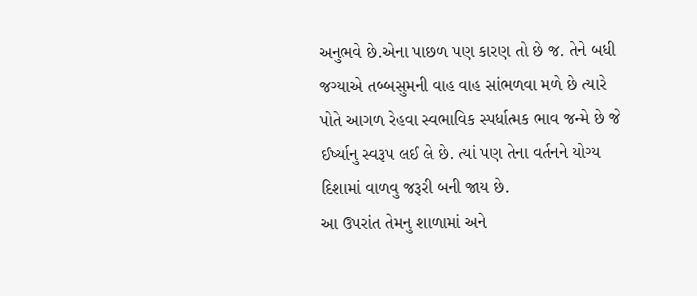અનુભવે છે.એના પાછળ પણ કારણ તો છે જ. તેને બધી જગ્યાએ તબ્બસુમની વાહ વાહ સાંભળવા મળે છે ત્યારે પોતે આગળ રેહવા સ્વભાવિક સ્પર્ધાત્મક ભાવ જન્મે છે જે ઈર્ષ્યાનુ સ્વરૂપ લઈ લે છે. ત્યાં પણ તેના વર્તનને યોગ્ય દિશામાં વાળવુ જરૂરી બની જાય છે.
આ ઉપરાંત તેમનુ શાળામાં અને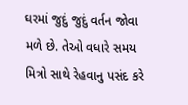ઘરમાં જુદું જુદું વર્તન જોવા મળે છે. તેઓ વધારે સમય મિત્રો સાથે રેહવાનુ પસંદ કરે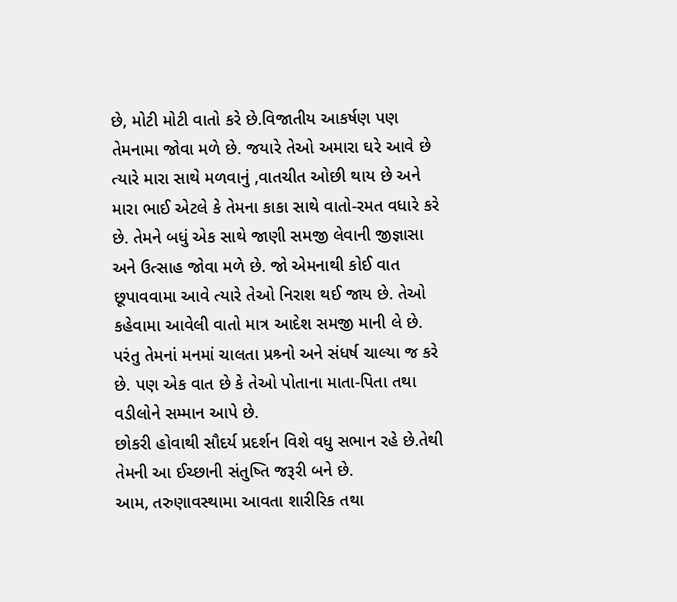છે, મોટી મોટી વાતો કરે છે.વિજાતીય આકર્ષણ પણ તેમનામા જોવા મળે છે. જયારે તેઓ અમારા ઘરે આવે છે ત્યારે મારા સાથે મળવાનું ,વાતચીત ઓછી થાય છે અને મારા ભાઈ એટલે કે તેમના કાકા સાથે વાતો-રમત વધારે કરે છે. તેમને બધું એક સાથે જાણી સમજી લેવાની જીજ્ઞાસા અને ઉત્સાહ જોવા મળે છે. જો એમનાથી કોઈ વાત છૂપાવવામા આવે ત્યારે તેઓ નિરાશ થઈ જાય છે. તેઓ કહેવામા આવેલી વાતો માત્ર આદેશ સમજી માની લે છે. પરંતુ તેમનાં મનમાં ચાલતા પ્રશ્ર્નો અને સંધર્ષ ચાલ્યા જ કરે છે. પણ એક વાત છે કે તેઓ પોતાના માતા-પિતા તથા વડીલોને સમ્માન આપે છે.
છોકરી હોવાથી સૌદર્ય પ્રદર્શન વિશે વધુ સભાન રહે છે.તેથી તેમની આ ઈચ્છાની સંતુષ્તિ જરૂરી બને છે.
આમ, તરુણાવસ્થામા આવતા શારીરિક તથા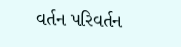વર્તન પરિવર્તન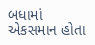બધામાં એકસમાન હોતા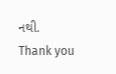નથી.
Thank you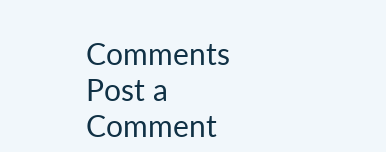Comments
Post a Comment